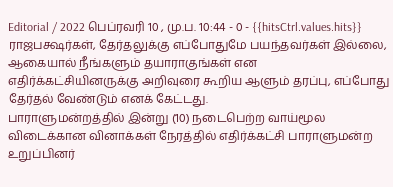Editorial / 2022 பெப்ரவரி 10 , மு.ப. 10:44 - 0 - {{hitsCtrl.values.hits}}
ராஜபக்ஷர்கள், தேர்தலுக்கு எப்போதுமே பயந்தவர்கள் இல்லை, ஆகையால் நீங்களும் தயாராகுங்கள் என எதிர்க்கட்சியினருக்கு அறிவுரை கூறிய ஆளும் தரப்பு, எப்போது தேர்தல் வேண்டும் எனக் கேட்டது.
பாராளுமன்றத்தில் இன்று (10) நடைபெற்ற வாய்மூல விடைக்கான வினாக்கள் நேரத்தில் எதிர்க்கட்சி பாராளுமன்ற உறுப்பினர்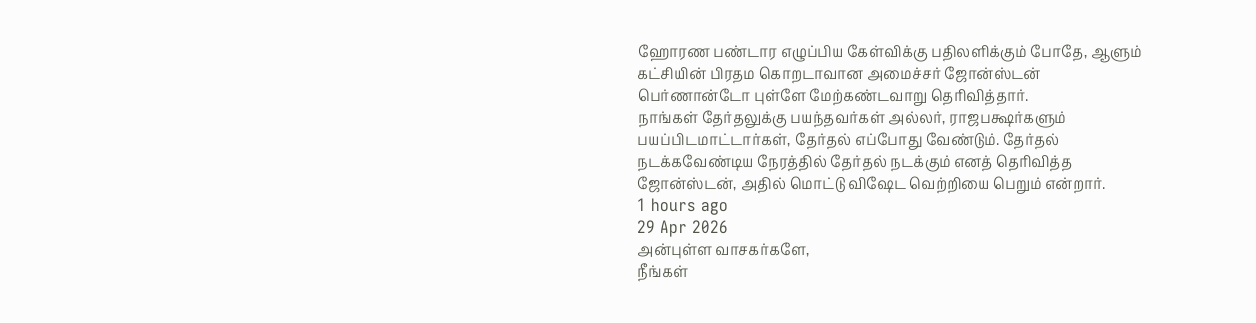ஹோரண பண்டார எழுப்பிய கேள்விக்கு பதிலளிக்கும் போதே, ஆளும் கட்சியின் பிரதம கொறடாவான அமைச்சர் ஜோன்ஸ்டன் பெர்ணான்டோ புள்ளே மேற்கண்டவாறு தெரிவித்தார்.
நாங்கள் தேர்தலுக்கு பயந்தவர்கள் அல்லர், ராஜபக்ஷர்களும் பயப்பிடமாட்டார்கள், தேர்தல் எப்போது வேண்டும். தேர்தல் நடக்கவேண்டிய நேரத்தில் தேர்தல் நடக்கும் எனத் தெரிவித்த ஜோன்ஸ்டன், அதில் மொட்டு விஷேட வெற்றியை பெறும் என்றார்.
1 hours ago
29 Apr 2026
அன்புள்ள வாசகர்களே,
நீங்கள்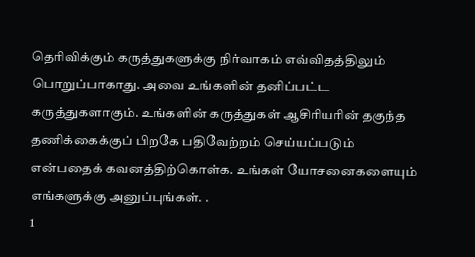தெரிவிக்கும் கருத்துகளுக்கு நிர்வாகம் எவ்விதத்திலும் பொறுப்பாகாது. அவை உங்களின் தனிப்பட்ட கருத்துகளாகும். உங்களின் கருத்துகள் ஆசிரியரின் தகுந்த தணிக்கைக்குப் பிறகே பதிவேற்றம் செய்யப்படும் என்பதைக் கவனத்திற்கொள்க. உங்கள் யோசனைகளையும் எங்களுக்கு அனுப்புங்கள். .
1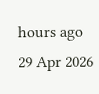hours ago
29 Apr 2026